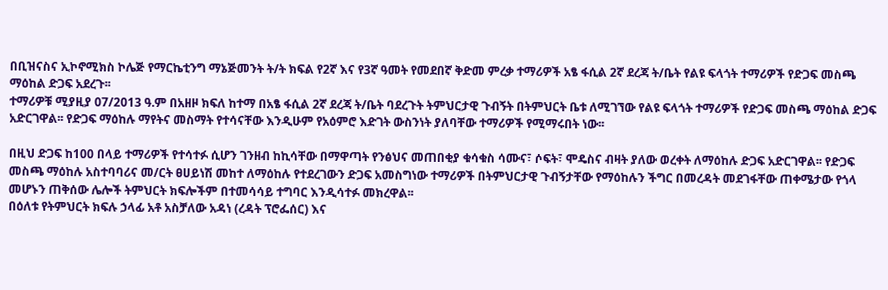በቢዝናስና ኢኮኖሚክስ ኮሌጅ የማርኬቲንግ ማኔጅመንት ት/ት ክፍል የ2ኛ እና የ3ኛ ዓመት የመደበኛ ቅድመ ምረቃ ተማሪዎች አፄ ፋሲል 2ኛ ደረጃ ት/ቤት የልዩ ፍላጎት ተማሪዎች የድጋፍ መስጫ ማዕከል ድጋፍ አደረጉ፡፡
ተማሪዎቹ ሚያዚያ 07/2013 ዓ.ም በአዘዞ ክፍለ ከተማ በአፄ ፋሲል 2ኛ ደረጃ ት/ቤት ባደረጉት ትምህርታዊ ጉብኝት በትምህርት ቤቱ ለሚገኘው የልዩ ፍላጎት ተማሪዎች የድጋፍ መስጫ ማዕከል ድጋፍ አድርገዋል፡፡ የድጋፍ ማዕከሉ ማየትና መስማት የተሳናቸው እንዲሁም የአዕምሮ እድገት ውስንነት ያለባቸው ተማሪዎች የሚማሩበት ነው፡፡

በዚህ ድጋፍ ከ100 በላይ ተማሪዎች የተሳተፉ ሲሆን ገንዘብ ከኪሳቸው በማዋጣት የንፅህና መጠበቂያ ቁሳቁስ ሳሙና፣ ሶፍት፣ ሞዴስና ብዛት ያለው ወረቀት ለማዕከሉ ድጋፍ አድርገዋል፡፡ የድጋፍ መስጫ ማዕከሉ አስተባባሪና መ/ርት ፀሀይነሽ መከተ ለማዕከሉ የተደረገውን ድጋፍ አመስግነው ተማሪዎች በትምህርታዊ ጉብኝታቸው የማዕከሉን ችግር በመረዳት መደገፋቸው ጠቀሜታው የጎላ መሆኑን ጠቅሰው ሌሎች ትምህርት ክፍሎችም በተመሳሳይ ተግባር እንዲሳተፉ መክረዋል፡፡
በዕለቱ የትምህርት ክፍሉ ኃላፊ አቶ አስቻለው አዳነ (ረዳት ፕሮፌሰር) እና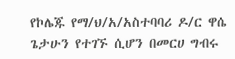የኮሌጁ የማ/ህ/አ/አስተባባሪ ዶ/ር ዋሴ ጌታሁን የተገኙ ሲሆን በመርሀ ግብሩ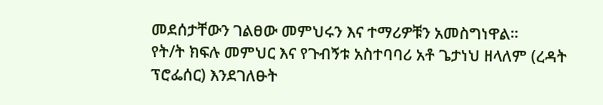መደሰታቸውን ገልፀው መምህሩን እና ተማሪዎቹን አመስግነዋል፡፡
የት/ት ክፍሉ መምህር እና የጉብኝቱ አስተባባሪ አቶ ጌታነህ ዘላለም (ረዳት ፕሮፌሰር) እንደገለፁት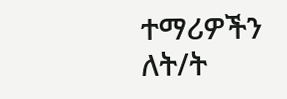ተማሪዎችን ለት/ት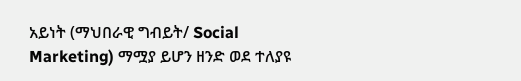አይነት (ማህበራዊ ግብይት/ Social Marketing) ማሟያ ይሆን ዘንድ ወደ ተለያዩ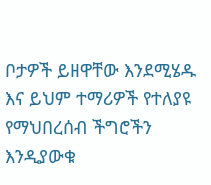ቦታዎች ይዘዋቸው እንደሚሄዱ እና ይህም ተማሪዎች የተለያዩ የማህበረሰብ ችግሮችን እንዲያውቁ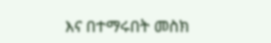እና በተማሩበት መስክ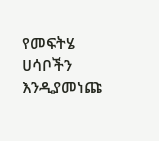የመፍትሄ ሀሳቦችን እንዲያመነጩ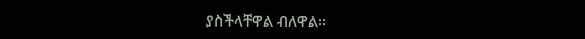ያስችላቸዋል ብለዋል፡፡